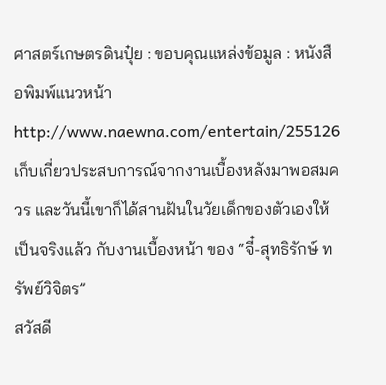ศาสตร์เกษตรดินปุ๋ย : ขอบคุณแหล่งข้อมูล : หนังสือพิมพ์แนวหน้า
http://www.naewna.com/entertain/255126
เก็บเกี่ยวประสบการณ์จากงานเบื้องหลังมาพอสมควร และวันนี้เขาก็ได้สานฝันในวัยเด็กของตัวเองให้เป็นจริงแล้ว กับงานเบื้องหน้า ของ “จี๋-สุทธิรักษ์ ทรัพย์วิจิตร”
สวัสดี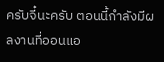ครับจี๋นะครับ ตอนนี้กำลังมีผลงานที่ออนแอ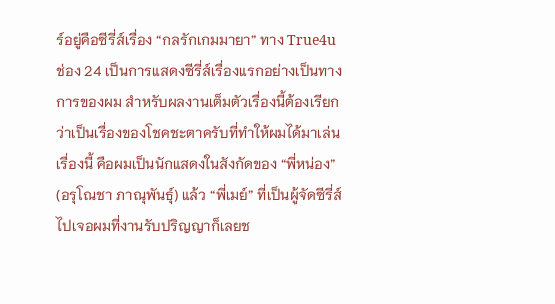ร์อยู่คือซีรี่ส์เรื่อง “กลรักเกมมายา” ทาง True4u ช่อง 24 เป็นการแสดงซีรี่ส์เรื่องแรกอย่างเป็นทางการของผม สำหรับผลงานเต็มตัวเรื่องนี้ต้องเรียกว่าเป็นเรื่องของโชคชะตาครับที่ทำให้ผมได้มาเล่นเรื่องนี้ คือผมเป็นนักแสดงในสังกัดของ “พี่หน่อง” (อรุโณชา ภาณุพันธุ์) แล้ว “พี่เมย์” ที่เป็นผู้จัดซีรี่ส์ไปเจอผมที่งานรับปริญญาก็เลยช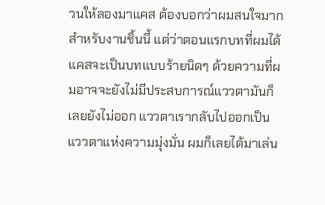วนให้ลองมาแคส ต้องบอกว่าผมสนใจมากสำหรับงานชิ้นนี้ แต่ว่าตอนแรกบทที่ผมได้แคสจะเป็นบทแบบร้ายนิดๆ ด้วยความที่ผมอาจจะยังไม่มีประสบการณ์แววตามันก็เลยยังไม่ออก แววตาเรากลับไปออกเป็นแววตาแห่งความมุ่งมั่น ผมก็เลยได้มาเล่น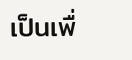เป็นเพื่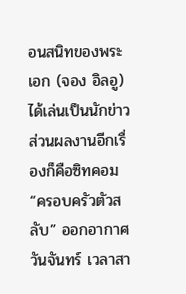อนสนิทของพระเอก (จอง อิลอู) ได้เล่นเป็นนักข่าว ส่วนผลงานอีกเรื่องก็คือซิทคอม “ครอบครัวตัวสลับ” ออกอากาศวันจันทร์ เวลาสา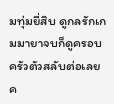มทุ่มยี่สิบ ดูกลรักเกมมายาจบก็ดูครอบครัวตัวสลับต่อเลยค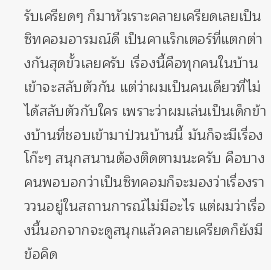รับเครียดๆ ก็มาหัวเราะคลายเครียดเลยเป็นซิทคอมอารมณ์ดี เป็นคาแร็กเตอร์ที่แตกต่างกันสุดขั้วเลยครับ เรื่องนี้คือทุกคนในบ้านเข้าจะสลับตัวกัน แต่ว่าผมเป็นคนเดียวที่ไม่ได้สลับตัวกับใคร เพราะว่าผมเล่นเป็นเด็กข้างบ้านที่ชอบเข้ามาป่วนบ้านนี้ มันก็จะมีเรื่องโก๊ะๆ สนุกสนานต้องติดตามนะครับ คือบางคนพอบอกว่าเป็นซิทคอมก็จะมองว่าเรื่องราววนอยู่ในสถานการณ์ไม่มีอะไร แต่ผมว่าเรื่องนี้นอกจากจะดูสนุกแล้วคลายเครียดก็ยังมีข้อคิด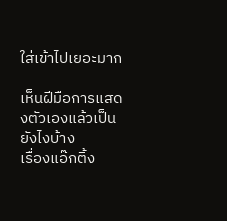ใส่เข้าไปเยอะมาก

เห็นฝีมือการแสดงตัวเองแล้วเป็นยังไงบ้าง
เรื่องแอ๊กติ้ง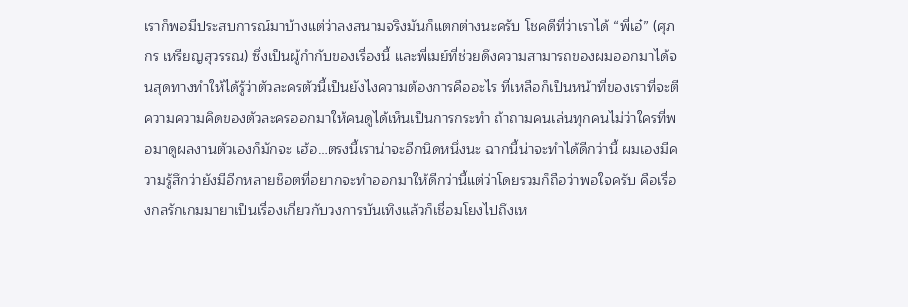เราก็พอมีประสบการณ์มาบ้างแต่ว่าลงสนามจริงมันก็แตกต่างนะครับ โชคดีที่ว่าเราได้ “พี่เอ๋” (ศุภกร เหรียญสุวรรณ) ซึ่งเป็นผู้กำกับของเรื่องนี้ และพี่เมย์ที่ช่วยดึงความสามารถของผมออกมาได้จนสุดทางทำให้ได้รู้ว่าตัวละครตัวนี้เป็นยังไงความต้องการคืออะไร ที่เหลือก็เป็นหน้าที่ของเราที่จะตีความความคิดของตัวละครออกมาให้คนดูได้เห็นเป็นการกระทำ ถ้าถามคนเล่นทุกคนไม่ว่าใครที่พอมาดูผลงานตัวเองก็มักจะ เฮ้อ…ตรงนี้เราน่าจะอีกนิดหนึ่งนะ ฉากนี้น่าจะทำได้ดีกว่านี้ ผมเองมีความรู้สึกว่ายังมีอีกหลายช็อตที่อยากจะทำออกมาให้ดีกว่านี้แต่ว่าโดยรวมก็ถือว่าพอใจครับ คือเรื่องกลรักเกมมายาเป็นเรื่องเกี่ยวกับวงการบันเทิงแล้วก็เชื่อมโยงไปถึงเห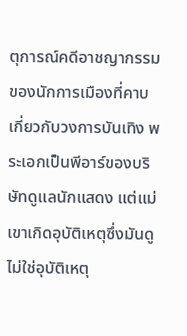ตุการณ์คดีอาชญากรรมของนักการเมืองที่คาบเกี่ยวกับวงการบันเทิง พระเอกเป็นพีอาร์ของบริษัทดูแลนักแสดง แต่แม่เขาเกิดอุบัติเหตุซึ่งมันดูไม่ใช่อุบัติเหตุ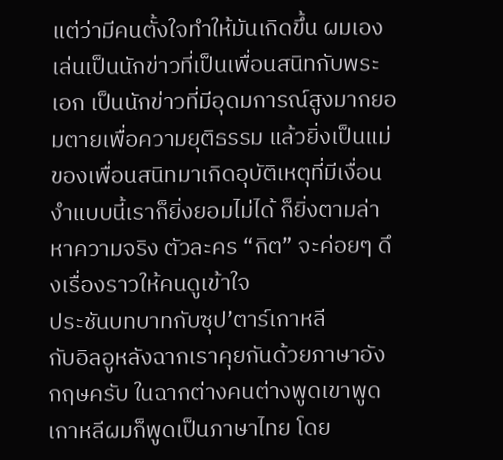แต่ว่ามีคนตั้งใจทำให้มันเกิดขึ้น ผมเองเล่นเป็นนักข่าวที่เป็นเพื่อนสนิทกับพระเอก เป็นนักข่าวที่มีอุดมการณ์สูงมากยอมตายเพื่อความยุติธรรม แล้วยิ่งเป็นแม่ของเพื่อนสนิทมาเกิดอุบัติเหตุที่มีเงื่อนงำแบบนี้เราก็ยิ่งยอมไม่ได้ ก็ยิ่งตามล่าหาความจริง ตัวละคร “กิต” จะค่อยๆ ดึงเรื่องราวให้คนดูเข้าใจ
ประชันบทบาทกับซุป’ตาร์เกาหลี
กับอิลอูหลังฉากเราคุยกันด้วยภาษาอังกฤษครับ ในฉากต่างคนต่างพูดเขาพูดเกาหลีผมก็พูดเป็นภาษาไทย โดย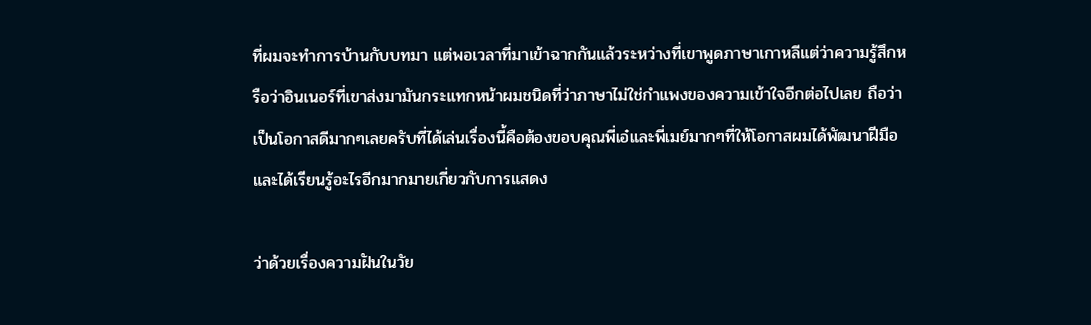ที่ผมจะทำการบ้านกับบทมา แต่พอเวลาที่มาเข้าฉากกันแล้วระหว่างที่เขาพูดภาษาเกาหลีแต่ว่าความรู้สึกหรือว่าอินเนอร์ที่เขาส่งมามันกระแทกหน้าผมชนิดที่ว่าภาษาไม่ใช่กำแพงของความเข้าใจอีกต่อไปเลย ถือว่าเป็นโอกาสดีมากๆเลยครับที่ได้เล่นเรื่องนี้คือต้องขอบคุณพี่เอ๋และพี่เมย์มากๆที่ให้โอกาสผมได้พัฒนาฝีมือและได้เรียนรู้อะไรอีกมากมายเกี่ยวกับการแสดง

ว่าด้วยเรื่องความฝันในวัย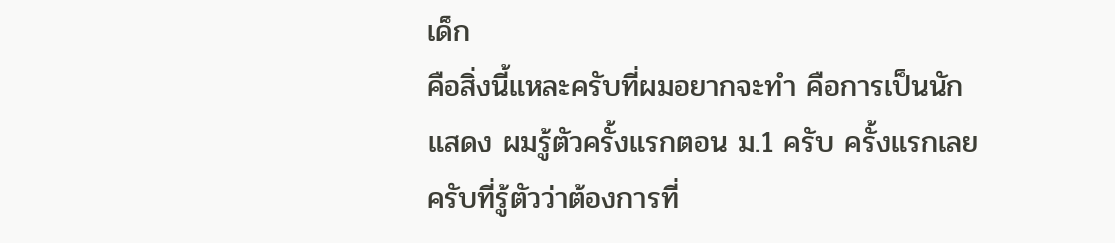เด็ก
คือสิ่งนี้แหละครับที่ผมอยากจะทำ คือการเป็นนักแสดง ผมรู้ตัวครั้งแรกตอน ม.1 ครับ ครั้งแรกเลยครับที่รู้ตัวว่าต้องการที่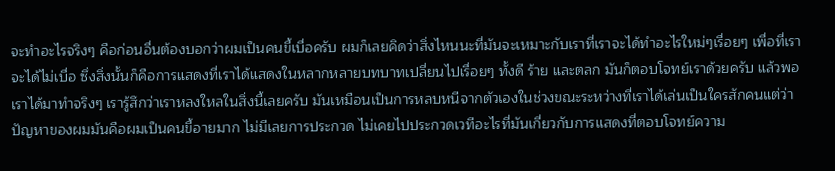จะทำอะไรจริงๆ คือก่อนอื่นต้องบอกว่าผมเป็นคนขี้เบื่อครับ ผมก็เลยคิดว่าสิ่งไหนนะที่มันจะเหมาะกับเราที่เราจะได้ทำอะไรใหม่ๆเรื่อยๆ เพื่อที่เราจะได้ไม่เบื่อ ซึ่งสิ่งนั้นก็คือการแสดงที่เราได้แสดงในหลากหลายบทบาทเปลี่ยนไปเรื่อยๆ ทั้งดี ร้าย และตลก มันก็ตอบโจทย์เราด้วยครับ แล้วพอเราได้มาทำจริงๆ เรารู้สึกว่าเราหลงใหลในสิ่งนี้เลยครับ มันเหมือนเป็นการหลบหนีจากตัวเองในช่วงขณะระหว่างที่เราได้เล่นเป็นใครสักคนแต่ว่าปัญหาของผมมันคือผมเป็นคนขี้อายมาก ไม่มีเลยการประกวด ไม่เคยไปประกวดเวทีอะไรที่มันเกี่ยวกับการแสดงที่ตอบโจทย์ความ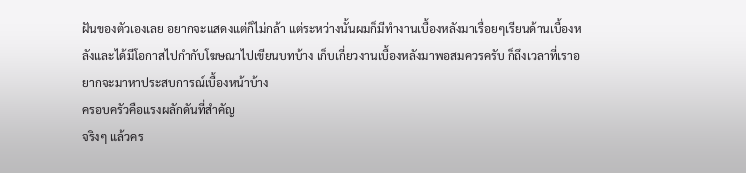ฝันของตัวเองเลย อยากจะแสดงแต่ก็ไม่กล้า แต่ระหว่างนั้นผมก็มีทำงานเบื้องหลังมาเรื่อยๆเรียนด้านเบื้องหลังและได้มีโอกาสไปกำกับโฆษณาไปเขียนบทบ้าง เก็บเกี่ยวงานเบื้องหลังมาพอสมควรครับ ก็ถึงเวลาที่เราอยากจะมาหาประสบการณ์เบื้องหน้าบ้าง
ครอบครัวคือแรงผลักดันที่สำคัญ
จริงๆ แล้วคร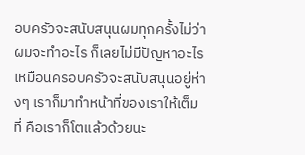อบครัวจะสนับสนุนผมทุกครั้งไม่ว่าผมจะทำอะไร ก็เลยไม่มีปัญหาอะไร เหมือนครอบครัวจะสนับสนุนอยู่ห่างๆ เราก็มาทำหน้าที่ของเราให้เต็มที่ คือเราก็โตแล้วด้วยนะ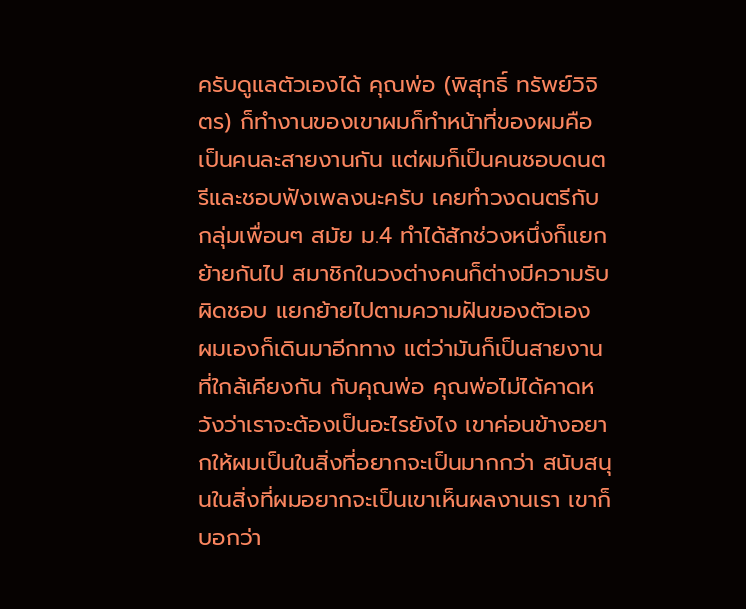ครับดูแลตัวเองได้ คุณพ่อ (พิสุทธิ์ ทรัพย์วิจิตร) ก็ทำงานของเขาผมก็ทำหน้าที่ของผมคือเป็นคนละสายงานกัน แต่ผมก็เป็นคนชอบดนตรีและชอบฟังเพลงนะครับ เคยทำวงดนตรีกับกลุ่มเพื่อนๆ สมัย ม.4 ทำได้สักช่วงหนึ่งก็แยกย้ายกันไป สมาชิกในวงต่างคนก็ต่างมีความรับผิดชอบ แยกย้ายไปตามความฝันของตัวเอง ผมเองก็เดินมาอีกทาง แต่ว่ามันก็เป็นสายงานที่ใกล้เคียงกัน กับคุณพ่อ คุณพ่อไม่ได้คาดหวังว่าเราจะต้องเป็นอะไรยังไง เขาค่อนข้างอยากให้ผมเป็นในสิ่งที่อยากจะเป็นมากกว่า สนับสนุนในสิ่งที่ผมอยากจะเป็นเขาเห็นผลงานเรา เขาก็บอกว่า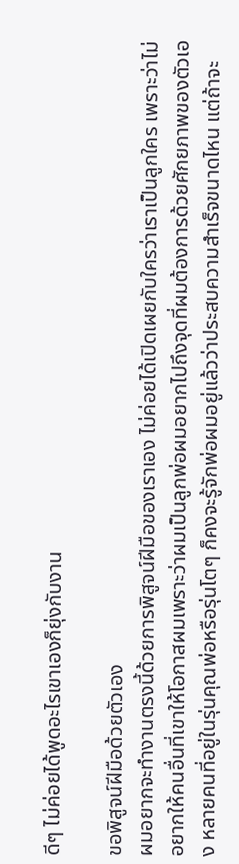ดีๆ ไม่ค่อยได้พูดอะไรเขาเองก็ยุ่งกับงาน

ขอพิสูจน์ฝีมือด้วยตัวเอง
ผมอยากจะทำงานตรงนี้ด้วยการพิสูจน์ฝีมือของเราเอง ไม่ค่อยได้เปิดเผยกับใครว่าเราเป็นลูกใคร เพราะว่าไม่อยากให้คนอื่นที่เขาให้โอกาสผมเพราะว่าผมเป็นลูกพ่อผมอยากไปถึงจุดที่ผมต้องการด้วยศักยภาพของตัวเอง หลายคนที่อยู่ในรุ่นคุณพ่อหรือรุ่นโตๆ ก็คงจะรู้จักพ่อผมอยู่แล้วว่าประสบความสำเร็จขนาดไหน แต่ถ้าจะ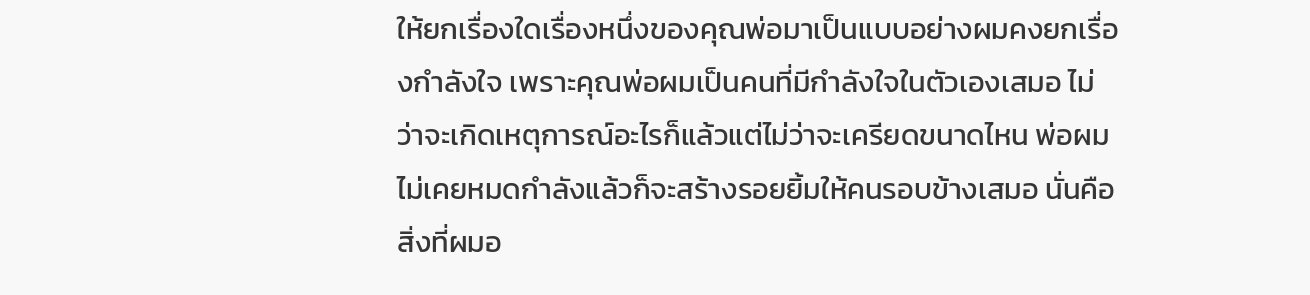ให้ยกเรื่องใดเรื่องหนึ่งของคุณพ่อมาเป็นแบบอย่างผมคงยกเรื่องกำลังใจ เพราะคุณพ่อผมเป็นคนที่มีกำลังใจในตัวเองเสมอ ไม่ว่าจะเกิดเหตุการณ์อะไรก็แล้วแต่ไม่ว่าจะเครียดขนาดไหน พ่อผมไม่เคยหมดกำลังแล้วก็จะสร้างรอยยิ้มให้คนรอบข้างเสมอ นั่นคือสิ่งที่ผมอ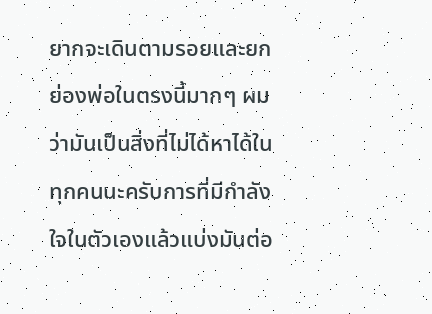ยากจะเดินตามรอยและยกย่องพ่อในตรงนี้มากๆ ผมว่ามันเป็นสิ่งที่ไม่ได้หาได้ในทุกคนนะครับการที่มีกำลังใจในตัวเองแล้วแบ่งมันต่อ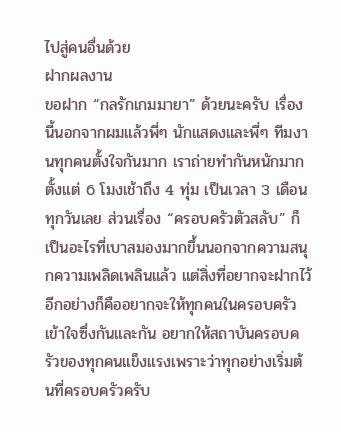ไปสู่คนอื่นด้วย
ฝากผลงาน
ขอฝาก “กลรักเกมมายา” ด้วยนะครับ เรื่องนี้นอกจากผมแล้วพี่ๆ นักแสดงและพี่ๆ ทีมงานทุกคนตั้งใจกันมาก เราถ่ายทำกันหนักมากตั้งแต่ 6 โมงเช้าถึง 4 ทุ่ม เป็นเวลา 3 เดือนทุกวันเลย ส่วนเรื่อง “ครอบครัวตัวสลับ” ก็เป็นอะไรที่เบาสมองมากขึ้นนอกจากความสนุกความเพลิดเพลินแล้ว แต่สิ่งที่อยากจะฝากไว้อีกอย่างก็คืออยากจะให้ทุกคนในครอบครัวเข้าใจซึ่งกันและกัน อยากให้สถาบันครอบครัวของทุกคนแข็งแรงเพราะว่าทุกอย่างเริ่มต้นที่ครอบครัวครับ